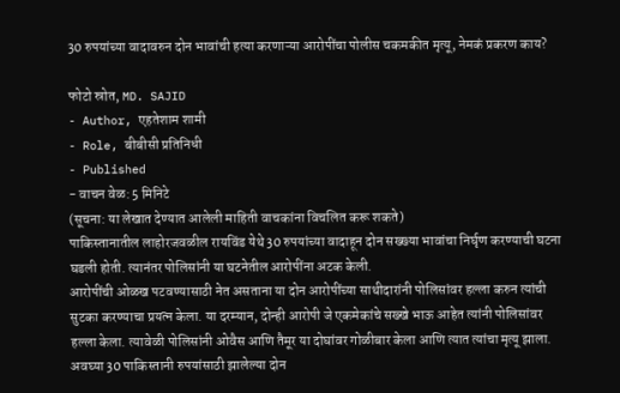30 रुपयांच्या वादावरुन दोन भावांची हत्या करणाऱ्या आरोपींचा पोलीस चकमकीत मृत्यू, नेमकं प्रकरण काय?

फोटो स्रोत, MD. SAJID
- Author, एहतेशाम शामी
- Role, बीबीसी प्रतिनिधी
- Published
- वाचन वेळ: 5 मिनिटे
(सूचना: या लेखात देण्यात आलेली माहिती वाचकांना विचलित करू शकते)
पाकिस्तानातील लाहोरजवळील रायविंड येथे 30 रुपयांच्या वादाहून दोन सख्ख्या भावांचा निर्घृण करण्याची घटना घडली होती. त्यानंतर पोलिसांनी या घटनेतील आरोपींना अटक केली.
आरोपींची ओळख पटवण्यासाठी नेत असताना या दोन आरोपींच्या साथीदारांनी पोलिसांवर हल्ला करुन त्यांची सुटका करण्याचा प्रयत्न केला. या दरम्यान, दोन्ही आरोपी जे एकमेकांचे सख्खे भाऊ आहेत त्यांनी पोलिसांवर हल्ला केला. त्यावेळी पोलिसांनी ओवैस आणि तैमूर या दोघांवर गोळीबार केला आणि त्यात त्यांचा मृत्यू झाला.
अवघ्या 30 पाकिस्तानी रुपयांसाठी झालेल्या दोन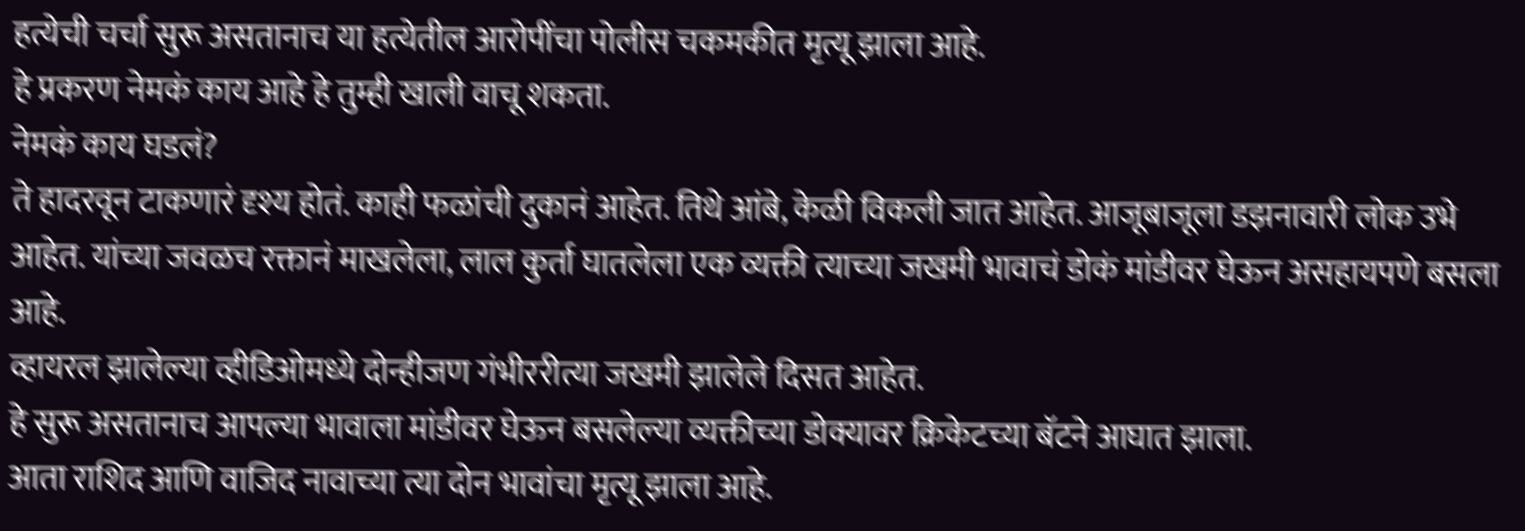हत्येची चर्चा सुरू असतानाच या हत्येतील आरोपींचा पोलीस चकमकीत मृत्यू झाला आहे.
हे प्रकरण नेमकं काय आहे हे तुम्ही खाली वाचू शकता.
नेमकं काय घडलं?
ते हादरवून टाकणारं दृश्य होतं. काही फळांची दुकानं आहेत. तिथे आंबे, केळी विकली जात आहेत. आजूबाजूला डझनावारी लोक उभे आहेत. यांच्या जवळच रक्तानं माखलेला, लाल कुर्ता घातलेला एक व्यक्ती त्याच्या जखमी भावाचं डोकं मांडीवर घेऊन असहायपणे बसला आहे.
व्हायरल झालेल्या व्हीडिओमध्ये दोन्हीजण गंभीररीत्या जखमी झालेले दिसत आहेत.
हे सुरू असतानाच आपल्या भावाला मांडीवर घेऊन बसलेल्या व्यक्तीच्या डोक्यावर क्रिकेटच्या बॅटने आघात झाला.
आता राशिद आणि वाजिद नावाच्या त्या दोन भावांचा मृत्यू झाला आहे.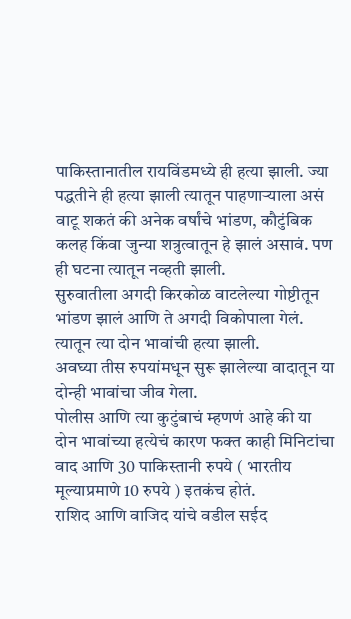पाकिस्तानातील रायविंडमध्ये ही हत्या झाली. ज्या पद्धतीने ही हत्या झाली त्यातून पाहणाऱ्याला असं वाटू शकतं की अनेक वर्षांचे भांडण, कौटुंबिक कलह किंवा जुन्या शत्रुत्वातून हे झालं असावं. पण ही घटना त्यातून नव्हती झाली.
सुरुवातीला अगदी किरकोळ वाटलेल्या गोष्टीतून भांडण झालं आणि ते अगदी विकोपाला गेलं. त्यातून त्या दोन भावांची हत्या झाली.
अवघ्या तीस रुपयांमधून सुरू झालेल्या वादातून या दोन्ही भावांचा जीव गेला.
पोलीस आणि त्या कुटुंबाचं म्हणणं आहे की या दोन भावांच्या हत्येचं कारण फक्त काही मिनिटांचा वाद आणि 30 पाकिस्तानी रुपये ( भारतीय मूल्याप्रमाणे 10 रुपये ) इतकंच होतं.
राशिद आणि वाजिद यांचे वडील सईद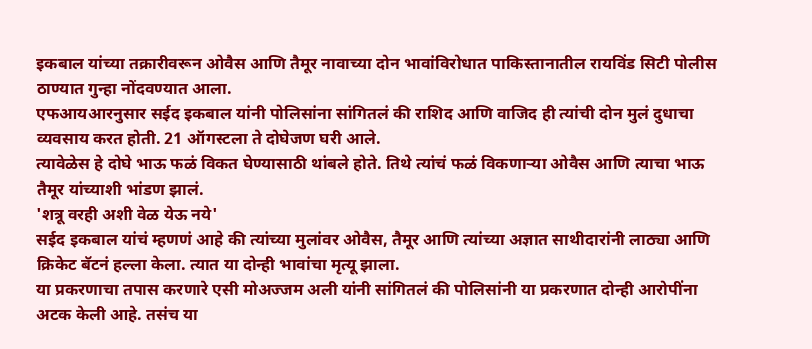इकबाल यांच्या तक्रारीवरून ओवैस आणि तैमूर नावाच्या दोन भावांविरोधात पाकिस्तानातील रायविंड सिटी पोलीस ठाण्यात गुन्हा नोंदवण्यात आला.
एफआयआरनुसार सईद इकबाल यांनी पोलिसांना सांगितलं की राशिद आणि वाजिद ही त्यांची दोन मुलं दुधाचा व्यवसाय करत होती. 21 ऑगस्टला ते दोघेजण घरी आले.
त्यावेळेस हे दोघे भाऊ फळं विकत घेण्यासाठी थांबले होते. तिथे त्यांचं फळं विकणाऱ्या ओवैस आणि त्याचा भाऊ तैमूर यांच्याशी भांडण झालं.
'शत्रू वरही अशी वेळ येऊ नये'
सईद इकबाल यांचं म्हणणं आहे की त्यांच्या मुलांवर ओवैस, तैमूर आणि त्यांच्या अज्ञात साथीदारांनी लाठ्या आणि क्रिकेट बॅटनं हल्ला केला. त्यात या दोन्ही भावांचा मृत्यू झाला.
या प्रकरणाचा तपास करणारे एसी मोअज्जम अली यांनी सांगितलं की पोलिसांनी या प्रकरणात दोन्ही आरोपींना अटक केली आहे. तसंच या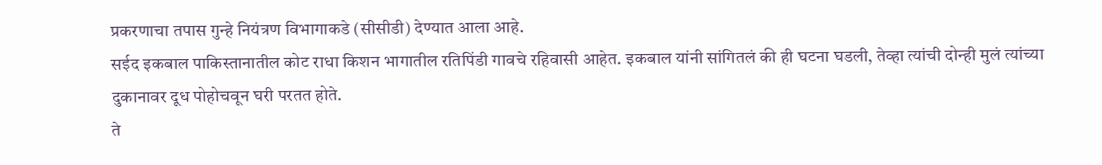प्रकरणाचा तपास गुन्हे नियंत्रण विभागाकडे (सीसीडी) देण्यात आला आहे.
सईद इकबाल पाकिस्तानातील कोट राधा किशन भागातील रतिपिंडी गावचे रहिवासी आहेत. इकबाल यांनी सांगितलं की ही घटना घडली, तेव्हा त्यांची दोन्ही मुलं त्यांच्या दुकानावर दूध पोहोचवून घरी परतत होते.
ते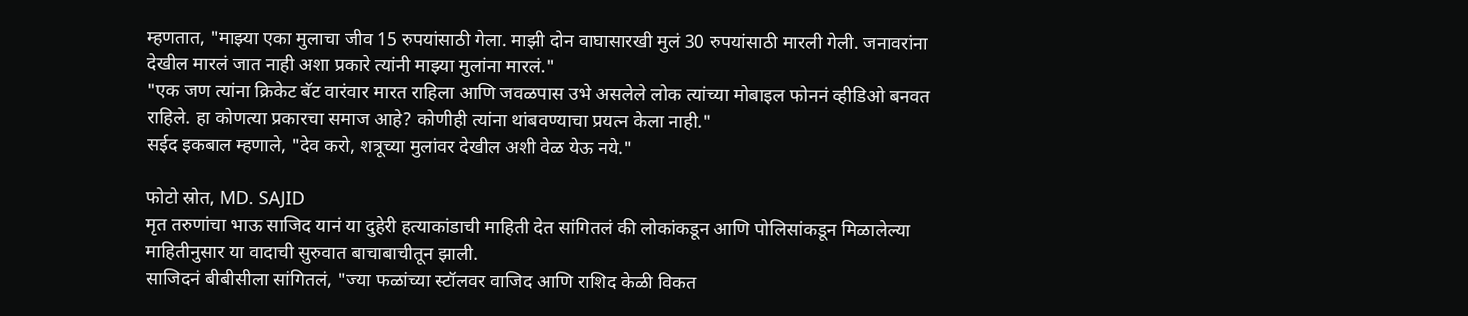म्हणतात, "माझ्या एका मुलाचा जीव 15 रुपयांसाठी गेला. माझी दोन वाघासारखी मुलं 30 रुपयांसाठी मारली गेली. जनावरांना देखील मारलं जात नाही अशा प्रकारे त्यांनी माझ्या मुलांना मारलं."
"एक जण त्यांना क्रिकेट बॅट वारंवार मारत राहिला आणि जवळपास उभे असलेले लोक त्यांच्या मोबाइल फोननं व्हीडिओ बनवत राहिले. हा कोणत्या प्रकारचा समाज आहे? कोणीही त्यांना थांबवण्याचा प्रयत्न केला नाही."
सईद इकबाल म्हणाले, "देव करो, शत्रूच्या मुलांवर देखील अशी वेळ येऊ नये."

फोटो स्रोत, MD. SAJID
मृत तरुणांचा भाऊ साजिद यानं या दुहेरी हत्याकांडाची माहिती देत सांगितलं की लोकांकडून आणि पोलिसांकडून मिळालेल्या माहितीनुसार या वादाची सुरुवात बाचाबाचीतून झाली.
साजिदनं बीबीसीला सांगितलं, "ज्या फळांच्या स्टॉलवर वाजिद आणि राशिद केळी विकत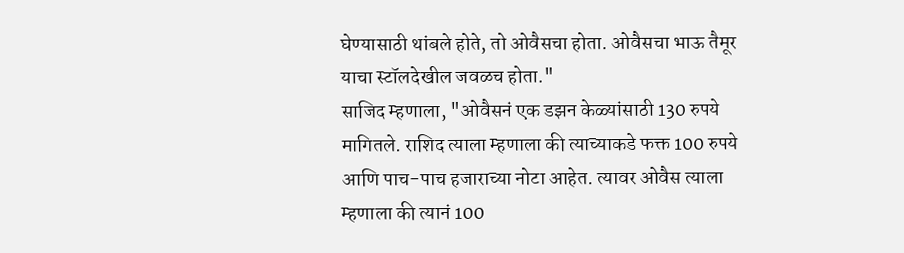घेण्यासाठी थांबले होते, तो ओवैसचा होता. ओवैसचा भाऊ तैमूर याचा स्टॉलदेखील जवळच होता."
साजिद म्हणाला, "ओवैसनं एक डझन केळ्यांसाठी 130 रुपये मागितले. राशिद त्याला म्हणाला की त्याच्याकडे फक्त 100 रुपये आणि पाच-पाच हजाराच्या नोटा आहेत. त्यावर ओवैस त्याला म्हणाला की त्यानं 100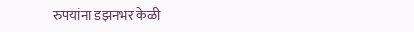रुपयांना डझनभर केळी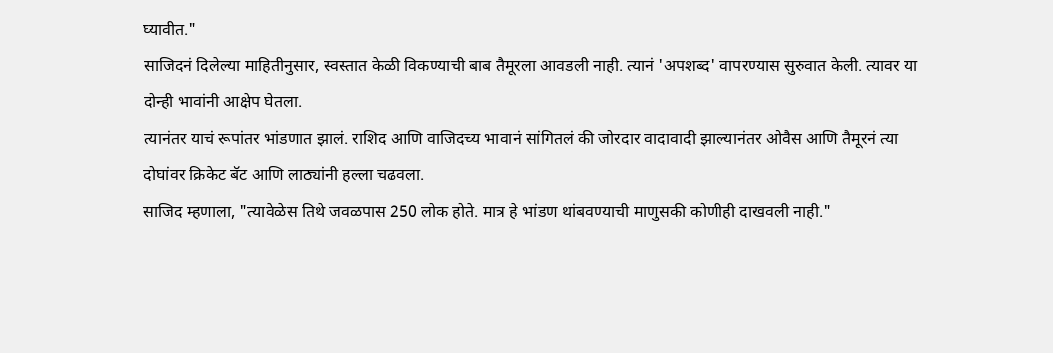घ्यावीत."
साजिदनं दिलेल्या माहितीनुसार, स्वस्तात केळी विकण्याची बाब तैमूरला आवडली नाही. त्यानं 'अपशब्द' वापरण्यास सुरुवात केली. त्यावर या दोन्ही भावांनी आक्षेप घेतला.
त्यानंतर याचं रूपांतर भांडणात झालं. राशिद आणि वाजिदच्य भावानं सांगितलं की जोरदार वादावादी झाल्यानंतर ओवैस आणि तैमूरनं त्या दोघांवर क्रिकेट बॅट आणि लाठ्यांनी हल्ला चढवला.
साजिद म्हणाला, "त्यावेळेस तिथे जवळपास 250 लोक होते. मात्र हे भांडण थांबवण्याची माणुसकी कोणीही दाखवली नाही."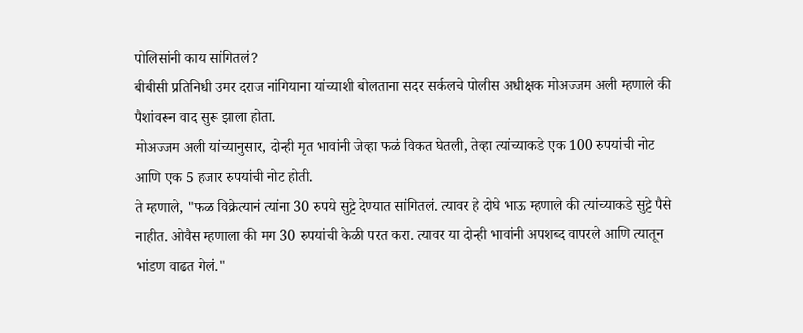पोलिसांनी काय सांगितलं?
बीबीसी प्रतिनिधी उमर दराज नांगियाना यांच्याशी बोलताना सदर सर्कलचे पोलीस अधीक्षक मोअज्जम अली म्हणाले की पैशांवरून वाद सुरू झाला होता.
मोअज्जम अली यांच्यानुसार, दोन्ही मृत भावांनी जेव्हा फळं विकत घेतली, तेव्हा त्यांच्याकडे एक 100 रुपयांची नोट आणि एक 5 हजार रुपयांची नोट होती.
ते म्हणाले, "फळ विक्रेत्यानं त्यांना 30 रुपये सुट्टे देण्यात सांगितलं. त्यावर हे दोघे भाऊ म्हणाले की त्यांच्याकडे सुट्टे पैसे नाहीत. ओवैस म्हणाला की मग 30 रुपयांची केळी परत करा. त्यावर या दोन्ही भावांनी अपशब्द वापरले आणि त्यातून भांडण वाढत गेलं."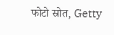फोटो स्रोत, Getty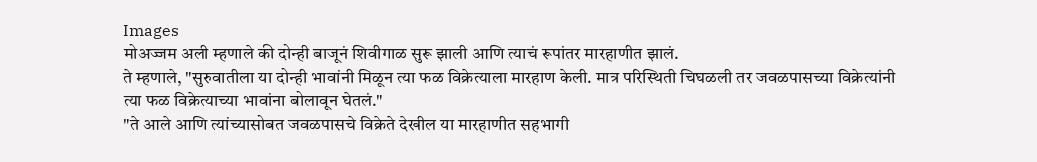Images
मोअज्जम अली म्हणाले की दोन्ही बाजूनं शिवीगाळ सुरू झाली आणि त्याचं रूपांतर मारहाणीत झालं.
ते म्हणाले, "सुरुवातीला या दोन्ही भावांनी मिळून त्या फळ विक्रेत्याला मारहाण केली. मात्र परिस्थिती चिघळली तर जवळपासच्या विक्रेत्यांनी त्या फळ विक्रेत्याच्या भावांना बोलावून घेतलं."
"ते आले आणि त्यांच्यासोबत जवळपासचे विक्रेते देखील या मारहाणीत सहभागी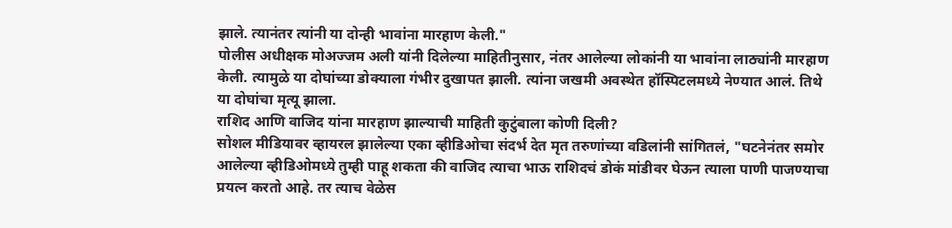झाले. त्यानंतर त्यांनी या दोन्ही भावांना मारहाण केली."
पोलीस अधीक्षक मोअज्जम अली यांनी दिलेल्या माहितीनुसार, नंतर आलेल्या लोकांनी या भावांना लाठ्यांनी मारहाण केली. त्यामुळे या दोघांच्या डोक्याला गंभीर दुखापत झाली. त्यांना जखमी अवस्थेत हॉस्पिटलमध्ये नेण्यात आलं. तिथे या दोघांचा मृत्यू झाला.
राशिद आणि वाजिद यांना मारहाण झाल्याची माहिती कुटुंबाला कोणी दिली?
सोशल मीडियावर व्हायरल झालेल्या एका व्हीडिओचा संदर्भ देत मृत तरुणांच्या वडिलांनी सांगितलं, "घटनेनंतर समोर आलेल्या व्हीडिओमध्ये तुम्ही पाहू शकता की वाजिद त्याचा भाऊ राशिदचं डोकं मांडीवर घेऊन त्याला पाणी पाजण्याचा प्रयत्न करतो आहे. तर त्याच वेळेस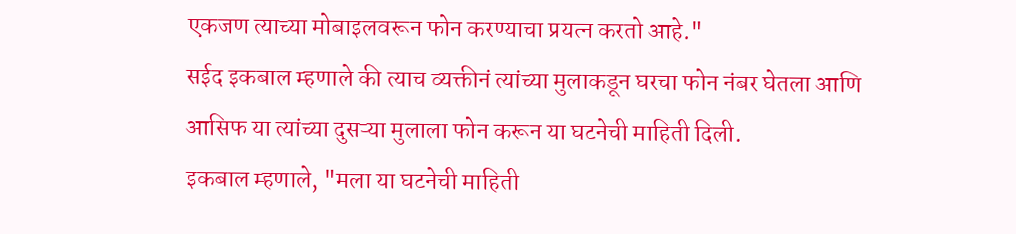एकजण त्याच्या मोबाइलवरून फोन करण्याचा प्रयत्न करतो आहे."
सईद इकबाल म्हणाले की त्याच व्यक्तीनं त्यांच्या मुलाकडून घरचा फोन नंबर घेतला आणि आसिफ या त्यांच्या दुसऱ्या मुलाला फोन करून या घटनेची माहिती दिली.
इकबाल म्हणाले, "मला या घटनेची माहिती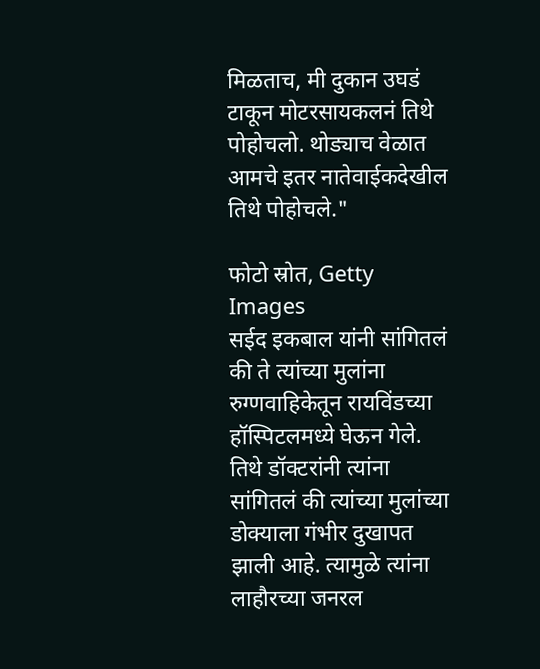मिळताच, मी दुकान उघडं टाकून मोटरसायकलनं तिथे पोहोचलो. थोड्याच वेळात आमचे इतर नातेवाईकदेखील तिथे पोहोचले."

फोटो स्रोत, Getty Images
सईद इकबाल यांनी सांगितलं की ते त्यांच्या मुलांना रुग्णवाहिकेतून रायविंडच्या हॉस्पिटलमध्ये घेऊन गेले. तिथे डॉक्टरांनी त्यांना सांगितलं की त्यांच्या मुलांच्या डोक्याला गंभीर दुखापत झाली आहे. त्यामुळे त्यांना लाहौरच्या जनरल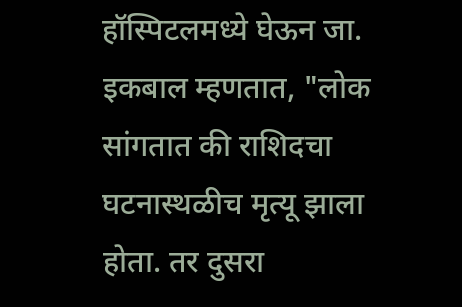हॉस्पिटलमध्ये घेऊन जा.
इकबाल म्हणतात, "लोक सांगतात की राशिदचा घटनास्थळीच मृत्यू झाला होता. तर दुसरा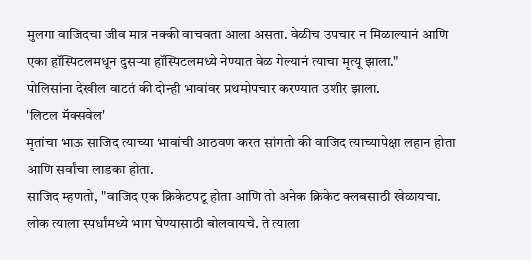मुलगा वाजिदचा जीव मात्र नक्की वाचवता आला असता. वेळीच उपचार न मिळाल्यानं आणि एका हॉस्पिटलमधून दुसऱ्या हॉस्पिटलमध्ये नेण्यात वेळ गेल्यानं त्याचा मृत्यू झाला."
पोलिसांना देखील वाटतं की दोन्ही भावांवर प्रथमोपचार करण्यात उशीर झाला.
'लिटल मॅक्सवेल'
मृतांचा भाऊ साजिद त्याच्या भावांची आठवण करत सांगतो की वाजिद त्याच्यापेक्षा लहान होता आणि सर्वांचा लाडका होता.
साजिद म्हणतो, "वाजिद एक क्रिकेटपटू होता आणि तो अनेक क्रिकेट क्लबसाठी खेळायचा. लोक त्याला स्पर्धांमध्ये भाग घेण्यासाठी बोलवायचे. ते त्याला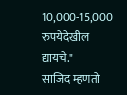10,000-15,000 रुपयेदेखील द्यायचे."
साजिद म्हणतो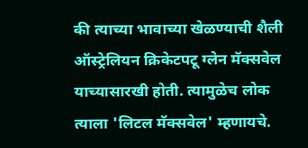की त्याच्या भावाच्या खेळण्याची शैली ऑस्ट्रेलियन क्रिकेटपटू ग्लेन मॅक्सवेल याच्यासारखी होती. त्यामुळेच लोक त्याला 'लिटल मॅक्सवेल' म्हणायचे.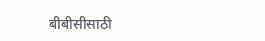बीबीसीसाठी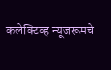कलेक्टिव्ह न्यूजरूमचे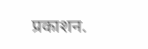प्रकाशन.